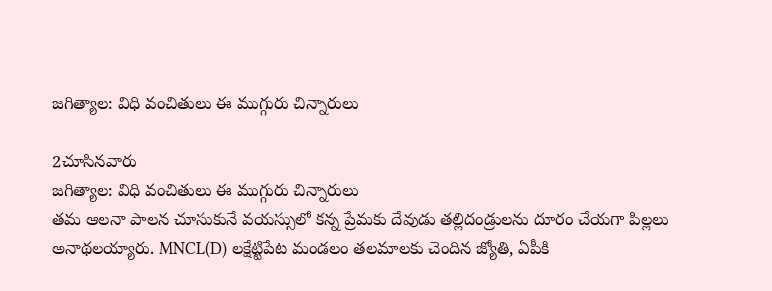జగిత్యాల: విధి వంచితులు ఈ ముగ్గురు చిన్నారులు

2చూసినవారు
జగిత్యాల: విధి వంచితులు ఈ ముగ్గురు చిన్నారులు
తమ ఆలనా పాలన చూసుకునే వయస్సులో కన్న ప్రేమకు దేవుడు తల్లిదండ్రులను దూరం చేయగా పిల్లలు అనాథలయ్యారు. MNCL(D) లక్షేట్టిపేట మండలం తలమాలకు చెందిన జ్యోతి, ఏపీకి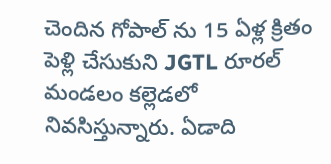చెందిన గోపాల్ ను 15 ఏళ్ల క్రితం పెళ్లి చేసుకుని JGTL రూరల్ మండలం కల్లెడలో నివసిస్తున్నారు. ఏడాది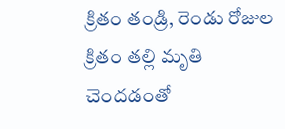క్రితం తండ్రి, రెండు రోజుల క్రితం తల్లి మృతి చెందడంతో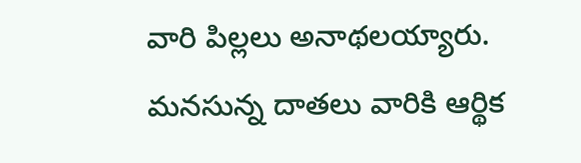వారి పిల్లలు అనాథలయ్యారు. మనసున్న దాతలు వారికి ఆర్థిక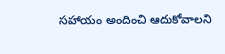సహాయం అందించి ఆదుకోవాలని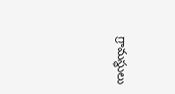గ్రామస్థులు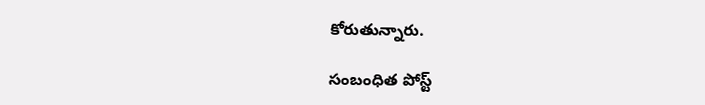కోరుతున్నారు.

సంబంధిత పోస్ట్